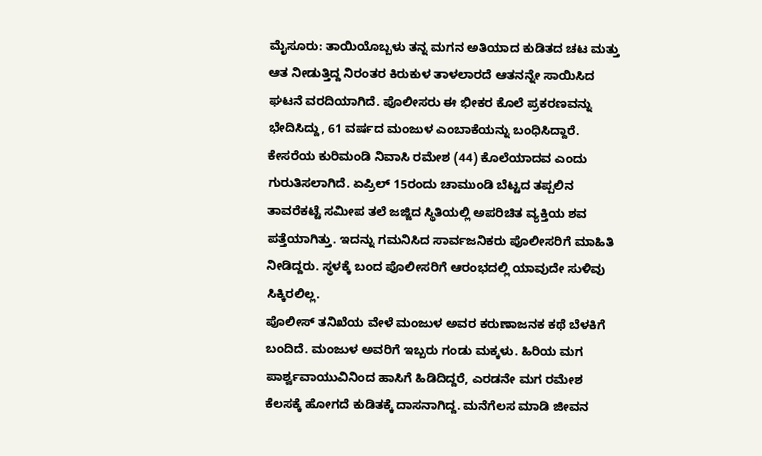ಮೈಸೂರು: ತಾಯಿಯೊಬ್ಬಳು ತನ್ನ ಮಗನ ಅತಿಯಾದ ಕುಡಿತದ ಚಟ ಮತ್ತು ಆತ ನೀಡುತ್ತಿದ್ದ ನಿರಂತರ ಕಿರುಕುಳ ತಾಳಲಾರದೆ ಆತನನ್ನೇ ಸಾಯಿಸಿದ ಘಟನೆ ವರದಿಯಾಗಿದೆ. ಪೊಲೀಸರು ಈ ಭೀಕರ ಕೊಲೆ ಪ್ರಕರಣವನ್ನು ಭೇದಿಸಿದ್ದು, 61 ವರ್ಷದ ಮಂಜುಳ ಎಂಬಾಕೆಯನ್ನು ಬಂಧಿಸಿದ್ದಾರೆ.
ಕೇಸರೆಯ ಕುರಿಮಂಡಿ ನಿವಾಸಿ ರಮೇಶ (44) ಕೊಲೆಯಾದವ ಎಂದು ಗುರುತಿಸಲಾಗಿದೆ. ಏಪ್ರಿಲ್ 15ರಂದು ಚಾಮುಂಡಿ ಬೆಟ್ಟದ ತಪ್ಪಲಿನ ತಾವರೆಕಟ್ಟೆ ಸಮೀಪ ತಲೆ ಜಜ್ಜಿದ ಸ್ಥಿತಿಯಲ್ಲಿ ಅಪರಿಚಿತ ವ್ಯಕ್ತಿಯ ಶವ ಪತ್ತೆಯಾಗಿತ್ತು. ಇದನ್ನು ಗಮನಿಸಿದ ಸಾರ್ವಜನಿಕರು ಪೊಲೀಸರಿಗೆ ಮಾಹಿತಿ ನೀಡಿದ್ದರು. ಸ್ಥಳಕ್ಕೆ ಬಂದ ಪೊಲೀಸರಿಗೆ ಆರಂಭದಲ್ಲಿ ಯಾವುದೇ ಸುಳಿವು ಸಿಕ್ಕಿರಲಿಲ್ಲ.
ಪೊಲೀಸ್ ತನಿಖೆಯ ವೇಳೆ ಮಂಜುಳ ಅವರ ಕರುಣಾಜನಕ ಕಥೆ ಬೆಳಕಿಗೆ ಬಂದಿದೆ. ಮಂಜುಳ ಅವರಿಗೆ ಇಬ್ಬರು ಗಂಡು ಮಕ್ಕಳು. ಹಿರಿಯ ಮಗ ಪಾರ್ಶ್ವವಾಯುವಿನಿಂದ ಹಾಸಿಗೆ ಹಿಡಿದಿದ್ದರೆ, ಎರಡನೇ ಮಗ ರಮೇಶ ಕೆಲಸಕ್ಕೆ ಹೋಗದೆ ಕುಡಿತಕ್ಕೆ ದಾಸನಾಗಿದ್ದ. ಮನೆಗೆಲಸ ಮಾಡಿ ಜೀವನ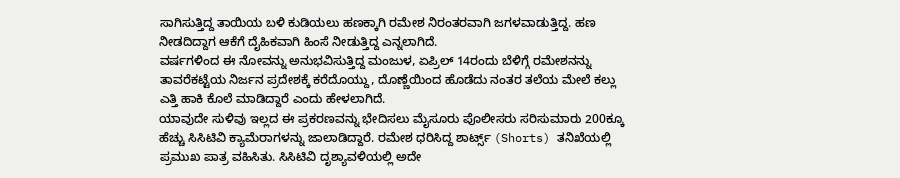ಸಾಗಿಸುತ್ತಿದ್ದ ತಾಯಿಯ ಬಳಿ ಕುಡಿಯಲು ಹಣಕ್ಕಾಗಿ ರಮೇಶ ನಿರಂತರವಾಗಿ ಜಗಳವಾಡುತ್ತಿದ್ದ. ಹಣ ನೀಡದಿದ್ದಾಗ ಆಕೆಗೆ ದೈಹಿಕವಾಗಿ ಹಿಂಸೆ ನೀಡುತ್ತಿದ್ದ ಎನ್ನಲಾಗಿದೆ.
ವರ್ಷಗಳಿಂದ ಈ ನೋವನ್ನು ಅನುಭವಿಸುತ್ತಿದ್ದ ಮಂಜುಳ, ಏಪ್ರಿಲ್ 14ರಂದು ಬೆಳಿಗ್ಗೆ ರಮೇಶನನ್ನು ತಾವರೆಕಟ್ಟೆಯ ನಿರ್ಜನ ಪ್ರದೇಶಕ್ಕೆ ಕರೆದೊಯ್ದು, ದೊಣ್ಣೆಯಿಂದ ಹೊಡೆದು ನಂತರ ತಲೆಯ ಮೇಲೆ ಕಲ್ಲು ಎತ್ತಿ ಹಾಕಿ ಕೊಲೆ ಮಾಡಿದ್ದಾರೆ ಎಂದು ಹೇಳಲಾಗಿದೆ.
ಯಾವುದೇ ಸುಳಿವು ಇಲ್ಲದ ಈ ಪ್ರಕರಣವನ್ನು ಭೇದಿಸಲು ಮೈಸೂರು ಪೊಲೀಸರು ಸರಿಸುಮಾರು 200ಕ್ಕೂ ಹೆಚ್ಚು ಸಿಸಿಟಿವಿ ಕ್ಯಾಮೆರಾಗಳನ್ನು ಜಾಲಾಡಿದ್ದಾರೆ. ರಮೇಶ ಧರಿಸಿದ್ದ ಶಾರ್ಟ್ಸ್ (Shorts) ತನಿಖೆಯಲ್ಲಿ ಪ್ರಮುಖ ಪಾತ್ರ ವಹಿಸಿತು. ಸಿಸಿಟಿವಿ ದೃಶ್ಯಾವಳಿಯಲ್ಲಿ ಅದೇ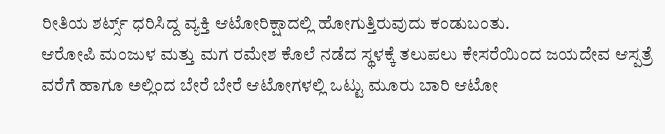ರೀತಿಯ ಶರ್ಟ್ಸ್ ಧರಿಸಿದ್ದ ವ್ಯಕ್ತಿ ಆಟೋರಿಕ್ಷಾದಲ್ಲಿ ಹೋಗುತ್ತಿರುವುದು ಕಂಡುಬಂತು.
ಆರೋಪಿ ಮಂಜುಳ ಮತ್ತು ಮಗ ರಮೇಶ ಕೊಲೆ ನಡೆದ ಸ್ಥಳಕ್ಕೆ ತಲುಪಲು ಕೇಸರೆಯಿಂದ ಜಯದೇವ ಆಸ್ಪತ್ರೆ ವರೆಗೆ ಹಾಗೂ ಅಲ್ಲಿಂದ ಬೇರೆ ಬೇರೆ ಆಟೋಗಳಲ್ಲಿ ಒಟ್ಟು ಮೂರು ಬಾರಿ ಆಟೋ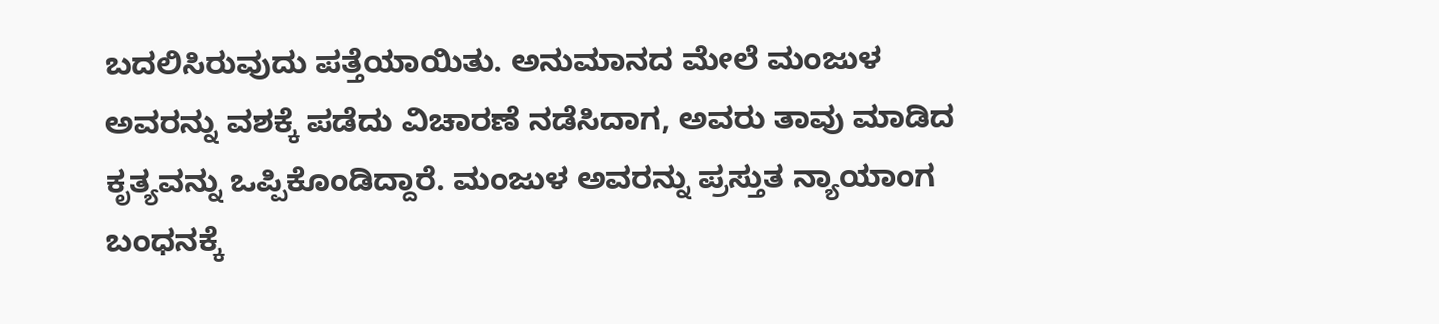ಬದಲಿಸಿರುವುದು ಪತ್ತೆಯಾಯಿತು. ಅನುಮಾನದ ಮೇಲೆ ಮಂಜುಳ ಅವರನ್ನು ವಶಕ್ಕೆ ಪಡೆದು ವಿಚಾರಣೆ ನಡೆಸಿದಾಗ, ಅವರು ತಾವು ಮಾಡಿದ ಕೃತ್ಯವನ್ನು ಒಪ್ಪಿಕೊಂಡಿದ್ದಾರೆ. ಮಂಜುಳ ಅವರನ್ನು ಪ್ರಸ್ತುತ ನ್ಯಾಯಾಂಗ ಬಂಧನಕ್ಕೆ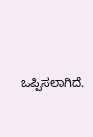ಒಪ್ಪಿಸಲಾಗಿದೆ.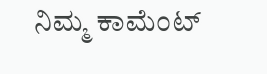ನಿಮ್ಮ ಕಾಮೆಂಟ್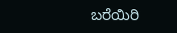ಬರೆಯಿರಿ